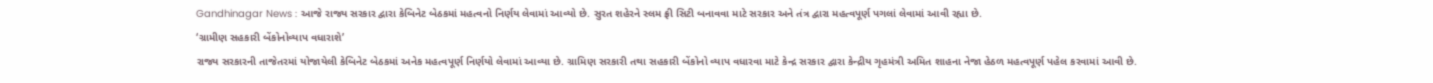Gandhinagar News : આજે રાજ્ય સરકાર દ્વારા કેબિનેટ બેઠકમાં મહત્વનો નિર્ણય લેવામાં આવ્યો છે. સુરત શહેરને સ્લમ ફ્રી સિટી બનાવવા માટે સરકાર અને તંત્ર દ્વારા મહત્વપૂર્ણ પગલાં લેવામાં આવી રહ્યા છે.
‘ગ્રામીણ સહકારી બેંકોનોવ્યાપ વધારાશે’
રાજ્ય સરકારની તાજેતરમાં યોજાયેલી કેબિનેટ બેઠકમાં અનેક મહત્વપૂર્ણ નિર્ણયો લેવામાં આવ્યા છે. ગ્રામિણ સરકારી તથા સહકારી બેંકોનો વ્યાપ વધારવા માટે કેન્દ્ર સરકાર દ્વારા કેન્દ્રીય ગૃહમંત્રી અમિત શાહના નેજા હેઠળ મહત્વપૂર્ણ પહેલ કરવામાં આવી છે.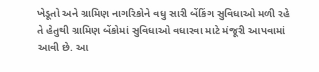ખેડૂતો અને ગ્રામિણ નાગરિકોને વધુ સારી બેંકિંગ સુવિધાઓ મળી રહે તે હેતુથી ગ્રામિણ બેંકોમાં સુવિધાઓ વધારવા માટે મંજૂરી આપવામાં આવી છે. આ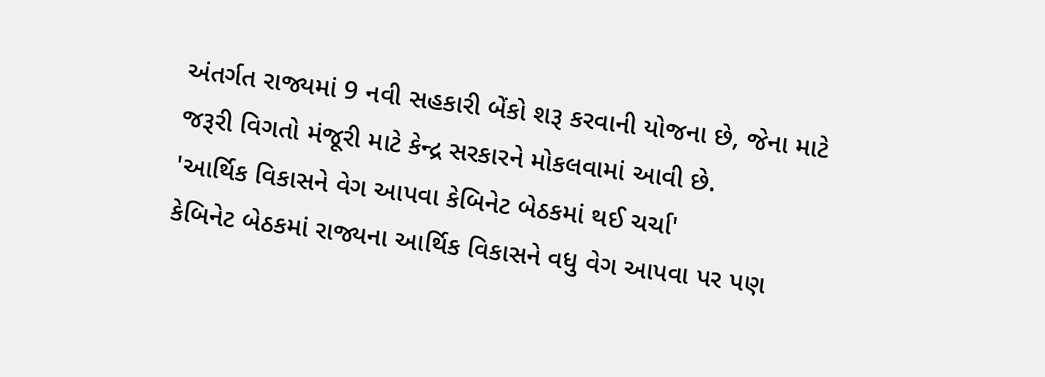અંતર્ગત રાજ્યમાં 9 નવી સહકારી બેંકો શરૂ કરવાની યોજના છે, જેના માટે જરૂરી વિગતો મંજૂરી માટે કેન્દ્ર સરકારને મોકલવામાં આવી છે.
'આર્થિક વિકાસને વેગ આપવા કેબિનેટ બેઠકમાં થઈ ચર્ચા'
કેબિનેટ બેઠકમાં રાજ્યના આર્થિક વિકાસને વધુ વેગ આપવા પર પણ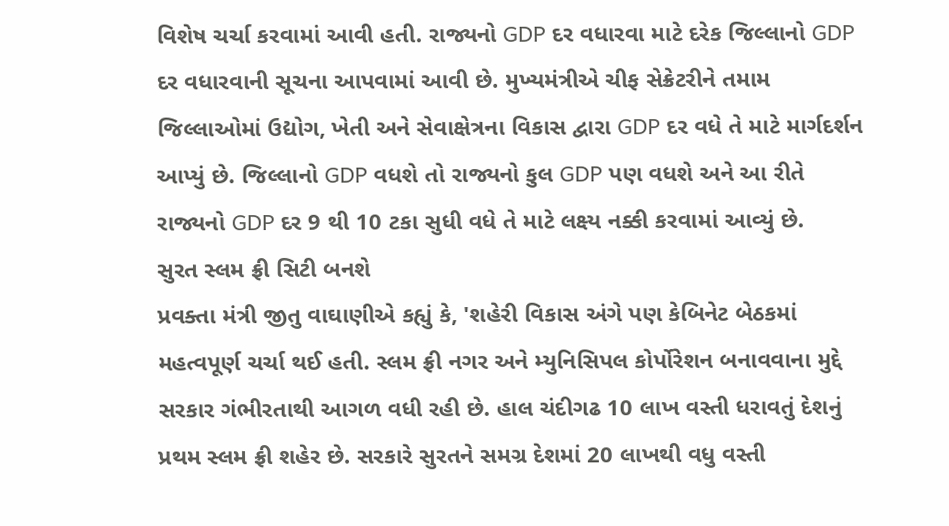વિશેષ ચર્ચા કરવામાં આવી હતી. રાજ્યનો GDP દર વધારવા માટે દરેક જિલ્લાનો GDP દર વધારવાની સૂચના આપવામાં આવી છે. મુખ્યમંત્રીએ ચીફ સેક્રેટરીને તમામ જિલ્લાઓમાં ઉદ્યોગ, ખેતી અને સેવાક્ષેત્રના વિકાસ દ્વારા GDP દર વધે તે માટે માર્ગદર્શન આપ્યું છે. જિલ્લાનો GDP વધશે તો રાજ્યનો કુલ GDP પણ વધશે અને આ રીતે રાજ્યનો GDP દર 9 થી 10 ટકા સુધી વધે તે માટે લક્ષ્ય નક્કી કરવામાં આવ્યું છે.
સુરત સ્લમ ફ્રી સિટી બનશે
પ્રવક્તા મંત્રી જીતુ વાઘાણીએ કહ્યું કે, 'શહેરી વિકાસ અંગે પણ કેબિનેટ બેઠકમાં મહત્વપૂર્ણ ચર્ચા થઈ હતી. સ્લમ ફ્રી નગર અને મ્યુનિસિપલ કોર્પોરેશન બનાવવાના મુદ્દે સરકાર ગંભીરતાથી આગળ વધી રહી છે. હાલ ચંદીગઢ 10 લાખ વસ્તી ધરાવતું દેશનું પ્રથમ સ્લમ ફ્રી શહેર છે. સરકારે સુરતને સમગ્ર દેશમાં 20 લાખથી વધુ વસ્તી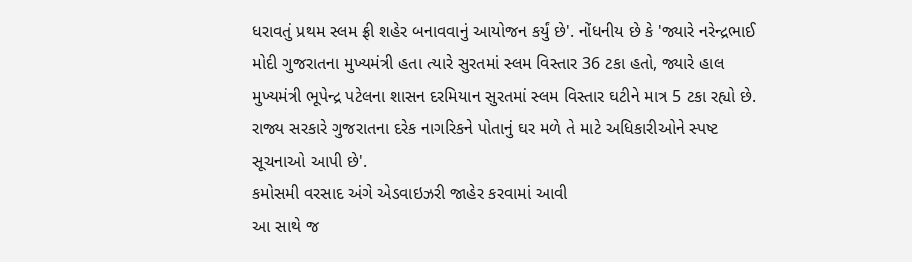ધરાવતું પ્રથમ સ્લમ ફ્રી શહેર બનાવવાનું આયોજન કર્યું છે'. નોંધનીય છે કે 'જ્યારે નરેન્દ્રભાઈ મોદી ગુજરાતના મુખ્યમંત્રી હતા ત્યારે સુરતમાં સ્લમ વિસ્તાર 36 ટકા હતો, જ્યારે હાલ મુખ્યમંત્રી ભૂપેન્દ્ર પટેલના શાસન દરમિયાન સુરતમાં સ્લમ વિસ્તાર ઘટીને માત્ર 5 ટકા રહ્યો છે. રાજ્ય સરકારે ગુજરાતના દરેક નાગરિકને પોતાનું ઘર મળે તે માટે અધિકારીઓને સ્પષ્ટ સૂચનાઓ આપી છે'.
કમોસમી વરસાદ અંગે એડવાઇઝરી જાહેર કરવામાં આવી
આ સાથે જ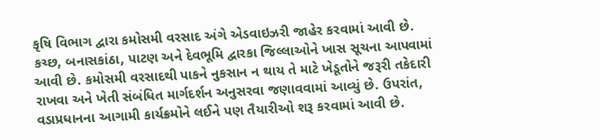કૃષિ વિભાગ દ્વારા કમોસમી વરસાદ અંગે એડવાઇઝરી જાહેર કરવામાં આવી છે. કચ્છ, બનાસકાંઠા, પાટણ અને દેવભૂમિ દ્વારકા જિલ્લાઓને ખાસ સૂચના આપવામાં આવી છે. કમોસમી વરસાદથી પાકને નુકસાન ન થાય તે માટે ખેડૂતોને જરૂરી તકેદારી રાખવા અને ખેતી સંબંધિત માર્ગદર્શન અનુસરવા જણાવવામાં આવ્યું છે. ઉપરાંત, વડાપ્રધાનના આગામી કાર્યક્રમોને લઈને પણ તૈયારીઓ શરૂ કરવામાં આવી છે.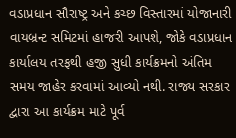વડાપ્રધાન સૌરાષ્ટ્ર અને કચ્છ વિસ્તારમાં યોજાનારી વાયબ્રન્ટ સમિટમાં હાજરી આપશે, જોકે વડાપ્રધાન કાર્યાલય તરફથી હજી સુધી કાર્યક્રમનો અંતિમ સમય જાહેર કરવામાં આવ્યો નથી. રાજ્ય સરકાર દ્વારા આ કાર્યક્રમ માટે પૂર્વ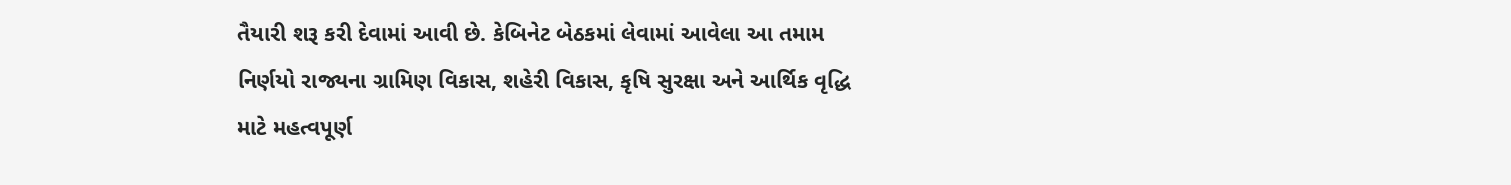તૈયારી શરૂ કરી દેવામાં આવી છે. કેબિનેટ બેઠકમાં લેવામાં આવેલા આ તમામ નિર્ણયો રાજ્યના ગ્રામિણ વિકાસ, શહેરી વિકાસ, કૃષિ સુરક્ષા અને આર્થિક વૃદ્ધિ માટે મહત્વપૂર્ણ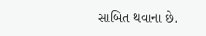સાબિત થવાના છે.